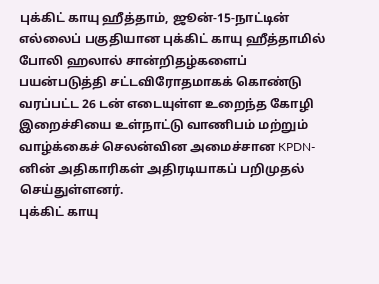புக்கிட் காயு ஹீத்தாம், ஜூன்-15-நாட்டின் எல்லைப் பகுதியான புக்கிட் காயு ஹீத்தாமில் போலி ஹலால் சான்றிதழ்களைப் பயன்படுத்தி சட்டவிரோதமாகக் கொண்டு வரப்பட்ட 26 டன் எடையுள்ள உறைந்த கோழி இறைச்சியை உள்நாட்டு வாணிபம் மற்றும் வாழ்க்கைச் செலன்வின அமைச்சான KPDN-னின் அதிகாரிகள் அதிரடியாகப் பறிமுதல் செய்துள்ளனர்.
புக்கிட் காயு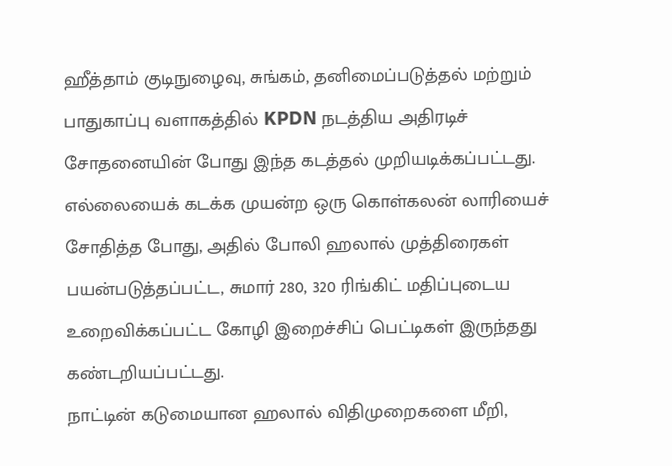ஹீத்தாம் குடிநுழைவு, சுங்கம், தனிமைப்படுத்தல் மற்றும் பாதுகாப்பு வளாகத்தில் KPDN நடத்திய அதிரடிச் சோதனையின் போது இந்த கடத்தல் முறியடிக்கப்பட்டது.
எல்லையைக் கடக்க முயன்ற ஒரு கொள்கலன் லாரியைச் சோதித்த போது, அதில் போலி ஹலால் முத்திரைகள் பயன்படுத்தப்பட்ட, சுமார் 280, 320 ரிங்கிட் மதிப்புடைய உறைவிக்கப்பட்ட கோழி இறைச்சிப் பெட்டிகள் இருந்தது கண்டறியப்பட்டது.
நாட்டின் கடுமையான ஹலால் விதிமுறைகளை மீறி,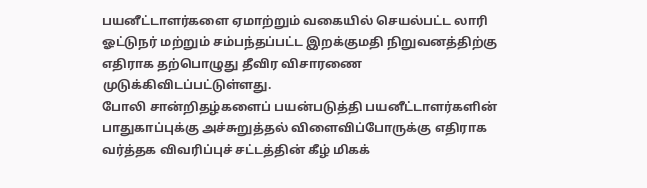பயனீட்டாளர்களை ஏமாற்றும் வகையில் செயல்பட்ட லாரி ஓட்டுநர் மற்றும் சம்பந்தப்பட்ட இறக்குமதி நிறுவனத்திற்கு எதிராக தற்பொழுது தீவிர விசாரணை முடுக்கிவிடப்பட்டுள்ளது.
போலி சான்றிதழ்களைப் பயன்படுத்தி பயனீட்டாளர்களின் பாதுகாப்புக்கு அச்சுறுத்தல் விளைவிப்போருக்கு எதிராக வர்த்தக விவரிப்புச் சட்டத்தின் கீழ் மிகக்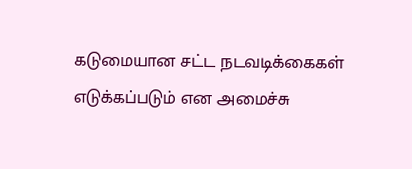கடுமையான சட்ட நடவடிக்கைகள் எடுக்கப்படும் என அமைச்சு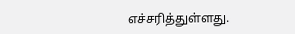எச்சரித்துள்ளது.